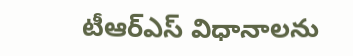టీఆర్ఎస్ విధానాలను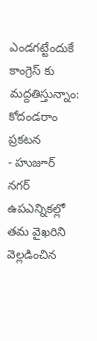ఎండగట్టేందుకే కాంగ్రెస్ కు మద్దతిస్తున్నాం: కోదండరాం ప్రకటన
- హుజూర్ నగర్ ఉపఎన్నికల్లో తమ వైఖరిని వెల్లడించిన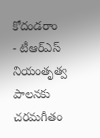కోదండరాం
- టీఆర్ఎస్ నియంతృత్వ పాలనకు చరమగీతం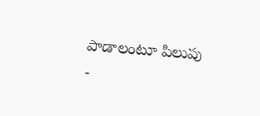పాడాలంటూ పిలుపు
-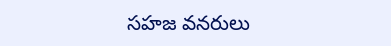సహజ వనరులు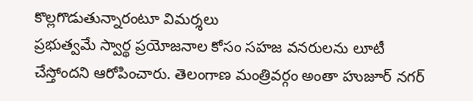కొల్లగొడుతున్నారంటూ విమర్శలు
ప్రభుత్వమే స్వార్థ ప్రయోజనాల కోసం సహజ వనరులను లూటీ చేస్తోందని ఆరోపించారు. తెలంగాణ మంత్రివర్గం అంతా హుజూర్ నగర్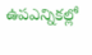ఉపఎన్నికల్లో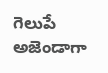గెలుపే అజెండాగా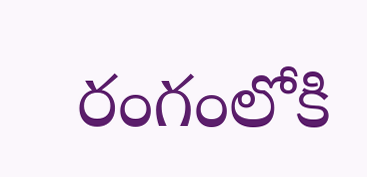రంగంలోకి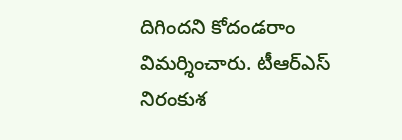దిగిందని కోదండరాం విమర్శించారు. టీఆర్ఎస్ నిరంకుశ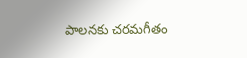పాలనకు చరమగీతం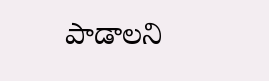పాడాలని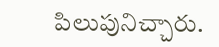పిలుపునిచ్చారు.